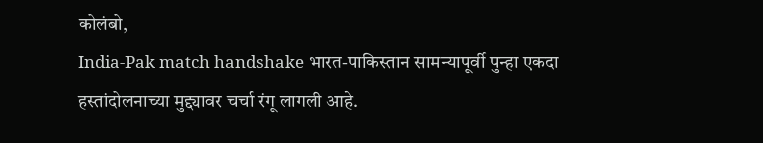कोलंबो,
India-Pak match handshake भारत-पाकिस्तान सामन्यापूर्वी पुन्हा एकदा हस्तांदोलनाच्या मुद्द्यावर चर्चा रंगू लागली आहे.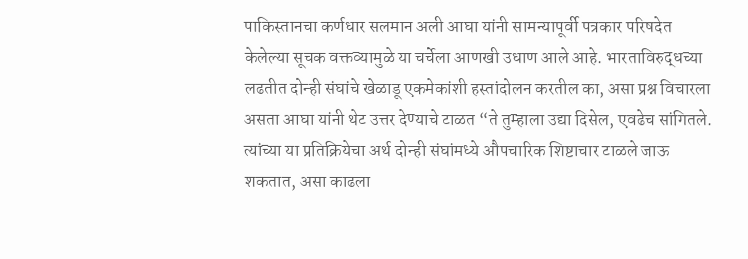पाकिस्तानचा कर्णधार सलमान अली आघा यांनी सामन्यापूर्वी पत्रकार परिषदेत केलेल्या सूचक वक्तव्यामुळे या चर्चेला आणखी उधाण आले आहे. भारताविरुद्धच्या लढतीत दोन्ही संघांचे खेळाडू एकमेकांशी हस्तांदोलन करतील का, असा प्रश्न विचारला असता आघा यांनी थेट उत्तर देण्याचे टाळत “ते तुम्हाला उद्या दिसेल, एवढेच सांगितले. त्यांच्या या प्रतिक्रियेचा अर्थ दोन्ही संघांमध्ये औपचारिक शिष्टाचार टाळले जाऊ शकतात, असा काढला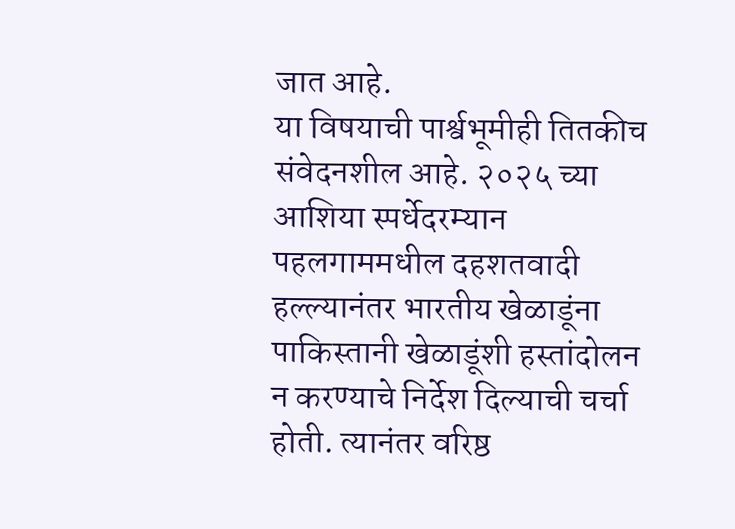जात आहे.
या विषयाची पार्श्वभूमीही तितकीच संवेदनशील आहे. २०२५ च्या आशिया स्पर्धेदरम्यान पहलगाममधील दहशतवादी हल्ल्यानंतर भारतीय खेळाडूंना पाकिस्तानी खेळाडूंशी हस्तांदोलन न करण्याचे निर्देश दिल्याची चर्चा होती. त्यानंतर वरिष्ठ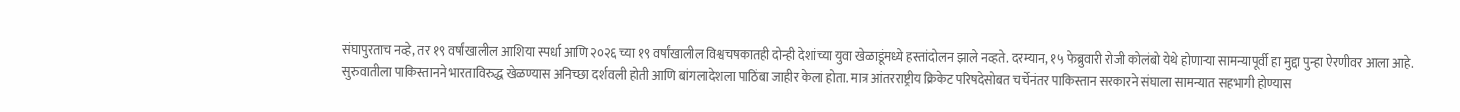संघापुरताच नव्हे, तर १९ वर्षांखालील आशिया स्पर्धा आणि २०२६ च्या १९ वर्षांखालील विश्वचषकातही दोन्ही देशांच्या युवा खेळाडूंमध्ये हस्तांदोलन झाले नव्हते. दरम्यान, १५ फेब्रुवारी रोजी कोलंबो येथे होणाऱ्या सामन्यापूर्वी हा मुद्दा पुन्हा ऐरणीवर आला आहे.
सुरुवातीला पाकिस्तानने भारताविरुद्ध खेळण्यास अनिच्छा दर्शवली होती आणि बांगलादेशला पाठिंबा जाहीर केला होता. मात्र आंतरराष्ट्रीय क्रिकेट परिषदेसोबत चर्चेनंतर पाकिस्तान सरकारने संघाला सामन्यात सहभागी होण्यास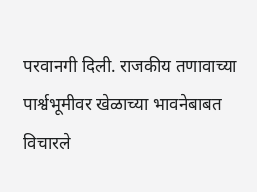परवानगी दिली. राजकीय तणावाच्या पार्श्वभूमीवर खेळाच्या भावनेबाबत विचारले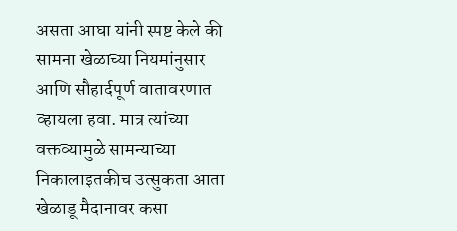असता आघा यांनी स्पष्ट केले की सामना खेळाच्या नियमांनुसार आणि सौहार्दपूर्ण वातावरणात व्हायला हवा. मात्र त्यांच्या वक्तव्यामुळे सामन्याच्या निकालाइतकीच उत्सुकता आता खेळाडू मैदानावर कसा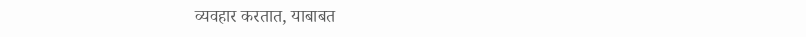व्यवहार करतात, याबाबत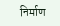निर्माण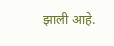झाली आहे.